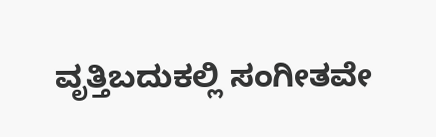ವೃತ್ತಿಬದುಕಲ್ಲಿ ಸಂಗೀತವೇ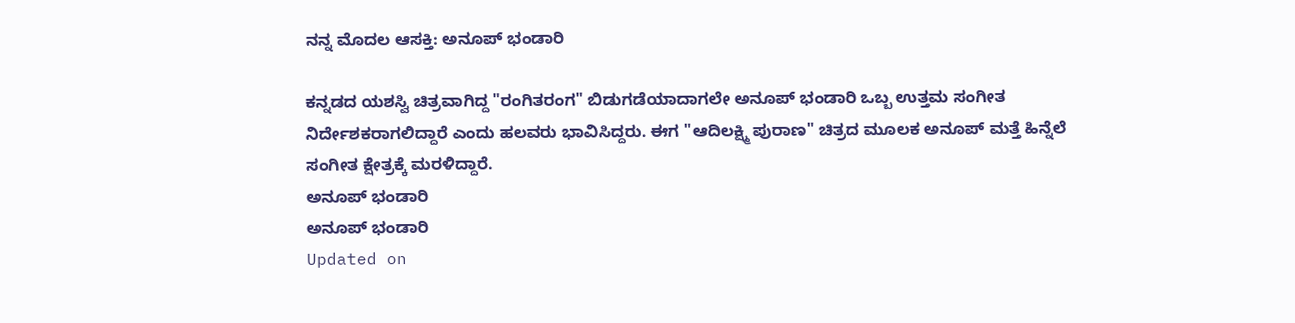ನನ್ನ ಮೊದಲ ಆಸಕ್ತಿ: ಅನೂಪ್ ಭಂಡಾರಿ

ಕನ್ನಡದ ಯಶಸ್ವಿ ಚಿತ್ರವಾಗಿದ್ದ "ರಂಗಿತರಂಗ" ಬಿಡುಗಡೆಯಾದಾಗಲೇ ಅನೂಪ್ ಭಂಡಾರಿ ಒಬ್ಬ ಉತ್ತಮ ಸಂಗೀತ ನಿರ್ದೇಶಕರಾಗಲಿದ್ದಾರೆ ಎಂದು ಹಲವರು ಭಾವಿಸಿದ್ದರು. ಈಗ "ಆದಿಲಕ್ಷ್ಮಿ ಪುರಾಣ" ಚಿತ್ರದ ಮೂಲಕ ಅನೂಪ್ ಮತ್ತೆ ಹಿನ್ನೆಲೆ ಸಂಗೀತ ಕ್ಷೇತ್ರಕ್ಕೆ ಮರಳಿದ್ದಾರೆ.
ಅನೂಪ್ ಭಂಡಾರಿ
ಅನೂಪ್ ಭಂಡಾರಿ
Updated on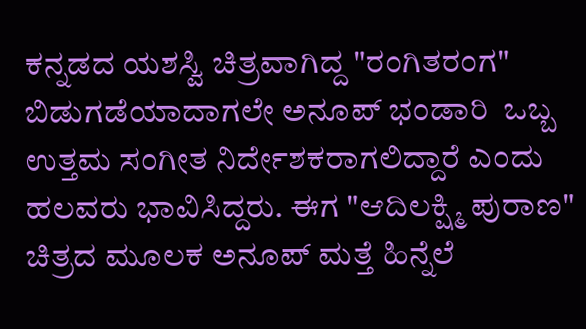ಕನ್ನಡದ ಯಶಸ್ವಿ ಚಿತ್ರವಾಗಿದ್ದ "ರಂಗಿತರಂಗ" ಬಿಡುಗಡೆಯಾದಾಗಲೇ ಅನೂಪ್ ಭಂಡಾರಿ  ಒಬ್ಬ ಉತ್ತಮ ಸಂಗೀತ ನಿರ್ದೇಶಕರಾಗಲಿದ್ದಾರೆ ಎಂದು ಹಲವರು ಭಾವಿಸಿದ್ದರು. ಈಗ "ಆದಿಲಕ್ಷ್ಮಿ ಪುರಾಣ" ಚಿತ್ರದ ಮೂಲಕ ಅನೂಪ್ ಮತ್ತೆ ಹಿನ್ನೆಲೆ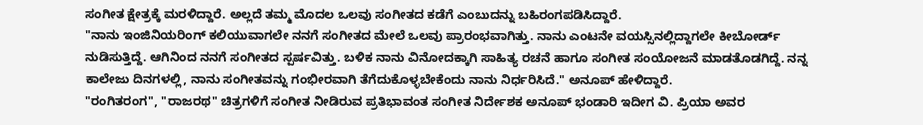ಸಂಗೀತ ಕ್ಷೇತ್ರಕ್ಕೆ ಮರಳಿದ್ದಾರೆ. ಅಲ್ಲದೆ ತಮ್ಮ ಮೊದಲ ಒಲವು ಸಂಗೀತದ ಕಡೆಗೆ ಎಂಬುದನ್ನು ಬಹಿರಂಗಪಡಿಸಿದ್ದಾರೆ.
"ನಾನು ಇಂಜಿನಿಯರಿಂಗ್ ಕಲಿಯುವಾಗಲೇ ನನಗೆ ಸಂಗೀತದ ಮೇಲೆ ಒಲವು ಪ್ರಾರಂಭವಾಗಿತ್ತು. ನಾನು ಎಂಟನೇ ವಯಸ್ಸಿನಲ್ಲಿದ್ದಾಗಲೇ ಕೀಬೋರ್ಡ್ ನುಡಿಸುತ್ತಿದ್ದೆ. ಆಗಿನಿಂದ ನನಗೆ ಸಂಗೀತದ ಸ್ಪರ್ಷವಿತ್ತು. ಬಳಿಕ ನಾನು ವಿನೋದಕ್ಕಾಗಿ ಸಾಹಿತ್ಯ ರಚನೆ ಹಾಗೂ ಸಂಗೀತ ಸಂಯೋಜನೆ ಮಾಡತೊಡಗಿದ್ದೆ. ನನ್ನ ಕಾಲೇಜು ದಿನಗಳಲ್ಲಿ, ನಾನು ಸಂಗೀತವನ್ನು ಗಂಭೀರವಾಗಿ ತೆಗೆದುಕೊಳ್ಳಬೇಕೆಂದು ನಾನು ನಿರ್ಧರಿಸಿದೆ." ಅನೂಪ್ ಹೇಳಿದ್ದಾರೆ.
"ರಂಗಿತರಂಗ", "ರಾಜರಥ" ಚಿತ್ರಗಳಿಗೆ ಸಂಗೀತ ನೀಡಿರುವ ಪ್ರತಿಭಾವಂತ ಸಂಗೀತ ನಿರ್ದೇಶಕ ಅನೂಪ್ ಭಂಡಾರಿ ಇದೀಗ ವಿ. ಪ್ರಿಯಾ ಅವರ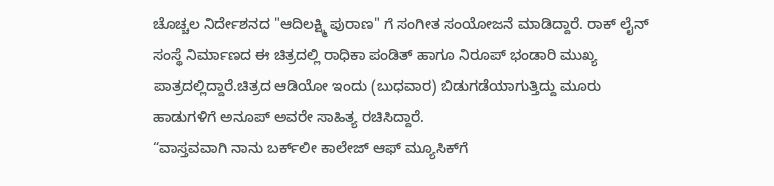ಚೊಚ್ಚಲ ನಿರ್ದೇಶನದ "ಆದಿಲಕ್ಷ್ಮಿ ಪುರಾಣ" ಗೆ ಸಂಗೀತ ಸಂಯೋಜನೆ ಮಾಡಿದ್ದಾರೆ. ರಾಕ್ ಲೈನ್ ಸಂಸ್ಥೆ ನಿರ್ಮಾಣದ ಈ ಚಿತ್ರದಲ್ಲಿ ರಾಧಿಕಾ ಪಂಡಿತ್ ಹಾಗೂ ನಿರೂಪ್ ಭಂಡಾರಿ ಮುಖ್ಯ ಪಾತ್ರದಲ್ಲಿದ್ದಾರೆ.ಚಿತ್ರದ ಆಡಿಯೋ ಇಂದು (ಬುಧವಾರ) ಬಿಡುಗಡೆಯಾಗುತ್ತಿದ್ದು ಮೂರು ಹಾಡುಗಳಿಗೆ ಅನೂಪ್ ಅವರೇ ಸಾಹಿತ್ಯ ರಚಿಸಿದ್ದಾರೆ.
“ವಾಸ್ತವವಾಗಿ ನಾನು ಬರ್ಕ್‌ಲೀ ಕಾಲೇಜ್ ಆಫ್ ಮ್ಯೂಸಿಕ್‌ಗೆ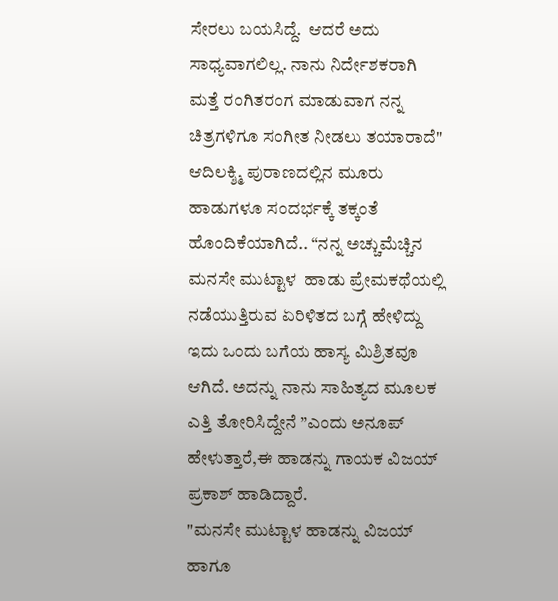ಸೇರಲು ಬಯಸಿದ್ದೆ.  ಆದರೆ ಅದು ಸಾಧ್ಯವಾಗಲಿಲ್ಲ. ನಾನು ನಿರ್ದೇಶಕರಾಗಿ ಮತ್ತೆ ರಂಗಿತರಂಗ ಮಾಡುವಾಗ ನನ್ನ ಚಿತ್ರಗಳಿಗೂ ಸಂಗೀತ ನೀಡಲು ತಯಾರಾದೆ"
ಆದಿಲಕ್ಶ್ಮಿ ಪುರಾಣದಲ್ಲಿನ ಮೂರು ಹಾಡುಗಳೂ ಸಂದರ್ಭಕ್ಕೆ ತಕ್ಕಂತೆ ಹೊಂದಿಕೆಯಾಗಿದೆ.. “ನನ್ನ ಅಚ್ಚುಮೆಚ್ಚಿನ ಮನಸೇ ಮುಟ್ಟಾಳ  ಹಾಡು ಪ್ರೇಮಕಥೆಯಲ್ಲಿ ನಡೆಯುತ್ತಿರುವ ಏರಿಳಿತದ ಬಗ್ಗೆ ಹೇಳಿದ್ದು ಇದು ಒಂದು ಬಗೆಯ ಹಾಸ್ಯ ಮಿಶ್ರಿತವೂ ಆಗಿದೆ. ಅದನ್ನು ನಾನು ಸಾಹಿತ್ಯದ ಮೂಲಕ ಎತ್ತಿ ತೋರಿಸಿದ್ದೇನೆ ”ಎಂದು ಅನೂಪ್  ಹೇಳುತ್ತಾರೆ,ಈ ಹಾಡನ್ನು ಗಾಯಕ ವಿಜಯ್ ಪ್ರಕಾಶ್ ಹಾಡಿದ್ದಾರೆ.
"ಮನಸೇ ಮುಟ್ಟಾಳ ಹಾಡನ್ನು ವಿಜಯ್ ಹಾಗೂ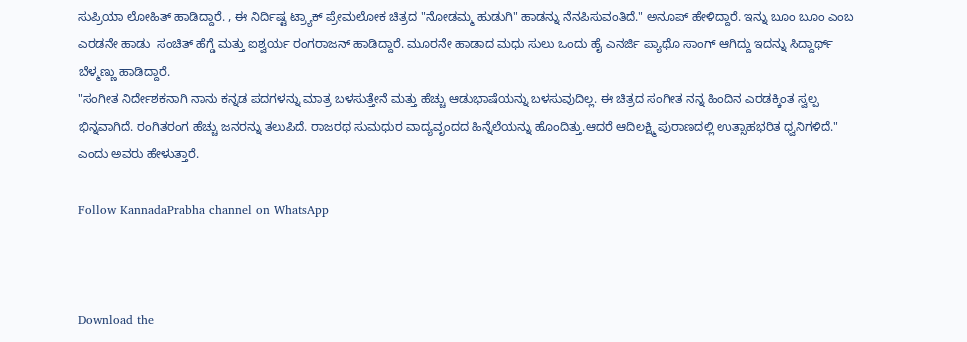ಸುಪ್ರಿಯಾ ಲೋಹಿತ್ ಹಾಡಿದ್ದಾರೆ. , ಈ ನಿರ್ದಿಷ್ಟ ಟ್ರ್ಯಾಕ್ ಪ್ರೇಮಲೋಕ ಚಿತ್ರದ "ನೋಡಮ್ಮ ಹುಡುಗಿ" ಹಾಡನ್ನು ನೆನಪಿಸುವಂತಿದೆ." ಅನೂಪ್ ಹೇಳಿದ್ದಾರೆ. ಇನ್ನು ಬೂಂ ಬೂಂ ಎಂಬ ಎರಡನೇ ಹಾಡು  ಸಂಚಿತ್ ಹೆಗ್ಡೆ ಮತ್ತು ಐಶ್ವರ್ಯ ರಂಗರಾಜನ್ ಹಾಡಿದ್ದಾರೆ. ಮೂರನೇ ಹಾಡಾದ ಮಧು ಸುಲು ಒಂದು ಹೈ ಎನರ್ಜಿ ಪ್ಯಾಥೊ ಸಾಂಗ್ ಆಗಿದ್ದು ಇದನ್ನು ಸಿದ್ದಾರ್ಥ್ ಬೆಳ್ಮಣ್ಣು ಹಾಡಿದ್ದಾರೆ.
"ಸಂಗೀತ ನಿರ್ದೇಶಕನಾಗಿ ನಾನು ಕನ್ನಡ ಪದಗಳನ್ನು ಮಾತ್ರ ಬಳಸುತ್ತೇನೆ ಮತ್ತು ಹೆಚ್ಚು ಆಡುಭಾಷೆಯನ್ನು ಬಳಸುವುದಿಲ್ಲ. ಈ ಚಿತ್ರದ ಸಂಗೀತ ನನ್ನ ಹಿಂದಿನ ಎರಡಕ್ಕಿಂತ ಸ್ವಲ್ಪ ಭಿನ್ನವಾಗಿದೆ. ರಂಗಿತರಂಗ ಹೆಚ್ಚು ಜನರನ್ನು ತಲುಪಿದೆ. ರಾಜರಥ ಸುಮಧುರ ವಾದ್ಯವೃಂದದ ಹಿನ್ನೆಲೆಯನ್ನು ಹೊಂದಿತ್ತು.ಆದರೆ ಆದಿಲಕ್ಷ್ಮಿ ಪುರಾಣದಲ್ಲಿ ಉತ್ಸಾಹಭರಿತ ಧ್ವನಿಗಳಿದೆ." ಎಂದು ಅವರು ಹೇಳುತ್ತಾರೆ.

Follow KannadaPrabha channel on WhatsApp



Download the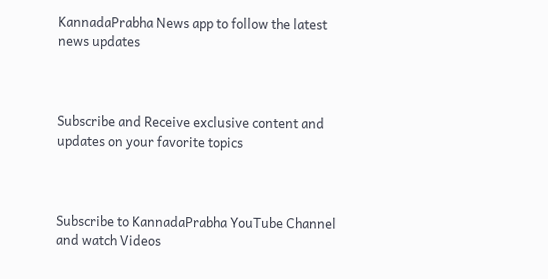KannadaPrabha News app to follow the latest news updates



Subscribe and Receive exclusive content and updates on your favorite topics



Subscribe to KannadaPrabha YouTube Channel and watch Videos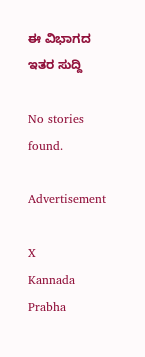ಈ ವಿಭಾಗದ ಇತರ ಸುದ್ದಿ

No stories found.

Advertisement

X
Kannada Prabha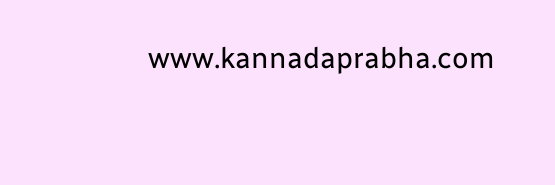www.kannadaprabha.com